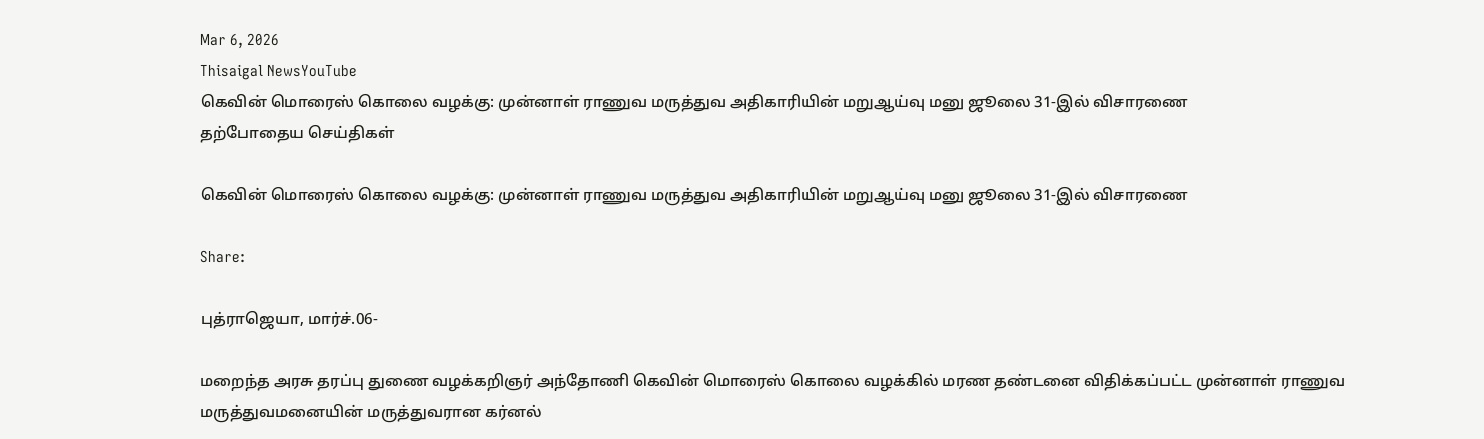Mar 6, 2026
Thisaigal NewsYouTube
கெவின் மொரைஸ் கொலை வழக்கு: முன்னாள் ராணுவ மருத்துவ அதிகாரியின் மறுஆய்வு மனு ஜூலை 31-இல் விசாரணை
தற்போதைய செய்திகள்

கெவின் மொரைஸ் கொலை வழக்கு: முன்னாள் ராணுவ மருத்துவ அதிகாரியின் மறுஆய்வு மனு ஜூலை 31-இல் விசாரணை

Share:

புத்ராஜெயா, மார்ச்.06-

மறைந்த அரசு தரப்பு துணை வழக்கறிஞர் அந்தோணி கெவின் மொரைஸ் கொலை வழக்கில் மரண தண்டனை விதிக்கப்பட்ட முன்னாள் ராணுவ மருத்துவமனையின் மருத்துவரான கர்னல்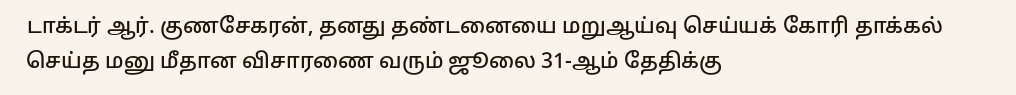டாக்டர் ஆர். குணசேகரன், தனது தண்டனையை மறுஆய்வு செய்யக் கோரி தாக்கல் செய்த மனு மீதான விசாரணை வரும் ஜூலை 31-ஆம் தேதிக்கு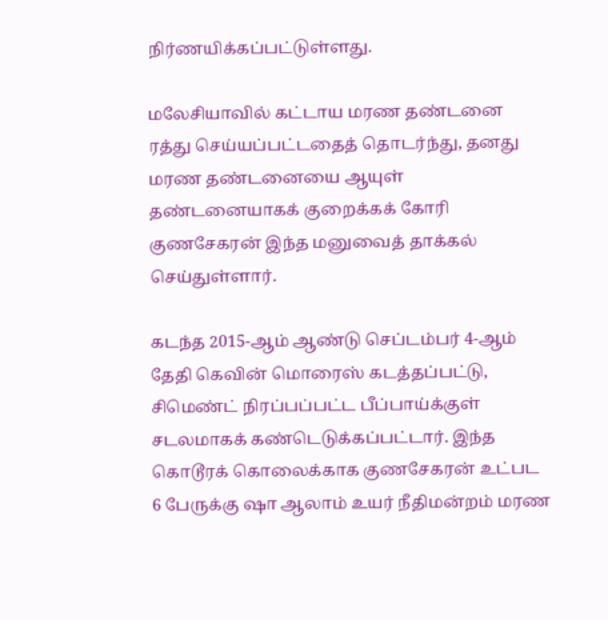நிர்ணயிக்கப்பட்டுள்ளது.

மலேசியாவில் கட்டாய மரண தண்டனை ரத்து செய்யப்பட்டதைத் தொடர்ந்து, தனது மரண தண்டனையை ஆயுள் தண்டனையாகக் குறைக்கக் கோரி குணசேகரன் இந்த மனுவைத் தாக்கல் செய்துள்ளார்.

கடந்த 2015-ஆம் ஆண்டு செப்டம்பர் 4-ஆம் தேதி கெவின் மொரைஸ் கடத்தப்பட்டு, சிமெண்ட் நிரப்பப்பட்ட பீப்பாய்க்குள் சடலமாகக் கண்டெடுக்கப்பட்டார். இந்த கொடூரக் கொலைக்காக குணசேகரன் உட்பட 6 பேருக்கு ஷா ஆலாம் உயர் நீதிமன்றம் மரண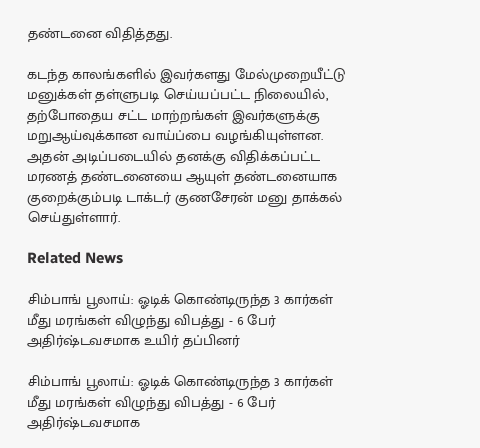தண்டனை விதித்தது.

கடந்த காலங்களில் இவர்களது மேல்முறையீட்டு மனுக்கள் தள்ளுபடி செய்யப்பட்ட நிலையில், தற்போதைய சட்ட மாற்றங்கள் இவர்களுக்கு மறுஆய்வுக்கான வாய்ப்பை வழங்கியுள்ளன. அதன் அடிப்படையில் தனக்கு விதிக்கப்பட்ட மரணத் தண்டனையை ஆயுள் தண்டனையாக குறைக்கும்படி டாக்டர் குணசேரன் மனு தாக்கல் செய்துள்ளார்.

Related News

சிம்பாங் பூலாய்: ஓடிக் கொண்டிருந்த 3 கார்கள் மீது மரங்கள் விழுந்து விபத்து - 6 பேர் அதிர்ஷ்டவசமாக உயிர் தப்பினர்

சிம்பாங் பூலாய்: ஓடிக் கொண்டிருந்த 3 கார்கள் மீது மரங்கள் விழுந்து விபத்து - 6 பேர் அதிர்ஷ்டவசமாக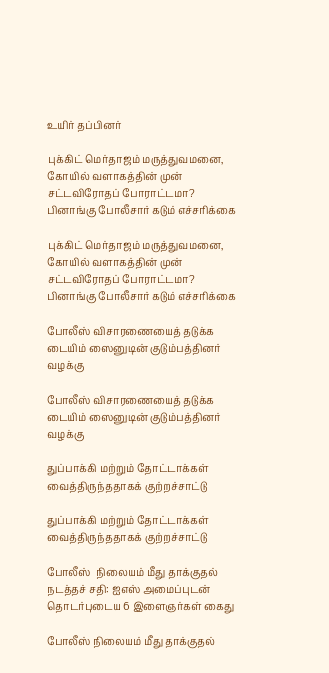உயிர் தப்பினர்

புக்கிட் மெர்தாஜம் மருத்துவமனை, கோயில் வளாகத்தின் முன் சட்டவிரோதப் போராட்டமா? பினாங்கு போலீசார் கடும் எச்சரிக்கை

புக்கிட் மெர்தாஜம் மருத்துவமனை, கோயில் வளாகத்தின் முன் சட்டவிரோதப் போராட்டமா? பினாங்கு போலீசார் கடும் எச்சரிக்கை

போலீஸ் விசாரணையைத் தடுக்க டையிம் ஸைனுடின் குடும்பத்தினர் வழக்கு

போலீஸ் விசாரணையைத் தடுக்க டையிம் ஸைனுடின் குடும்பத்தினர் வழக்கு

துப்பாக்கி மற்றும் தோட்டாக்கள் வைத்திருந்ததாகக் குற்றச்சாட்டு

துப்பாக்கி மற்றும் தோட்டாக்கள் வைத்திருந்ததாகக் குற்றச்சாட்டு

போலீஸ்  நிலையம் மீது தாக்குதல் நடத்தச் சதி: ஐஎஸ் அமைப்புடன் தொடர்புடைய 6 இளைஞர்கள் கைது

போலீஸ் நிலையம் மீது தாக்குதல்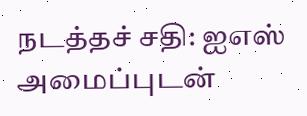நடத்தச் சதி: ஐஎஸ் அமைப்புடன்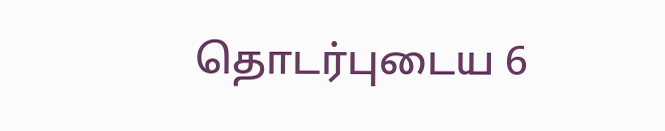தொடர்புடைய 6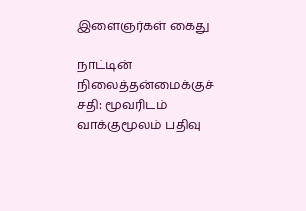இளைஞர்கள் கைது

நாட்டின் நிலைத்தன்மைக்குச் சதி: மூவரிடம் வாக்குமூலம் பதிவு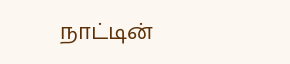நாட்டின்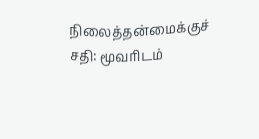நிலைத்தன்மைக்குச் சதி: மூவரிடம்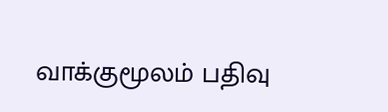வாக்குமூலம் பதிவு